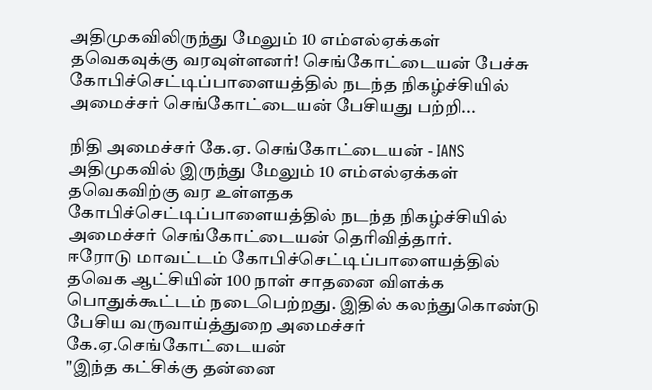அதிமுகவிலிருந்து மேலும் 10 எம்எல்ஏக்கள் தவெகவுக்கு வரவுள்ளனர்! செங்கோட்டையன் பேச்சு
கோபிச்செட்டிப்பாளையத்தில் நடந்த நிகழ்ச்சியில் அமைச்சர் செங்கோட்டையன் பேசியது பற்றி...

நிதி அமைச்சர் கே.ஏ. செங்கோட்டையன் - IANS
அதிமுகவில் இருந்து மேலும் 10 எம்எல்ஏக்கள் தவெகவிற்கு வர உள்ளதக கோபிச்செட்டிப்பாளையத்தில் நடந்த நிகழ்ச்சியில் அமைச்சர் செங்கோட்டையன் தெரிவித்தார்.
ஈரோடு மாவட்டம் கோபிச்செட்டிப்பாளையத்தில் தவெக ஆட்சியின் 100 நாள் சாதனை விளக்க பொதுக்கூட்டம் நடைபெற்றது. இதில் கலந்துகொண்டு பேசிய வருவாய்த்துறை அமைச்சர் கே.ஏ.செங்கோட்டையன்
"இந்த கட்சிக்கு தன்னை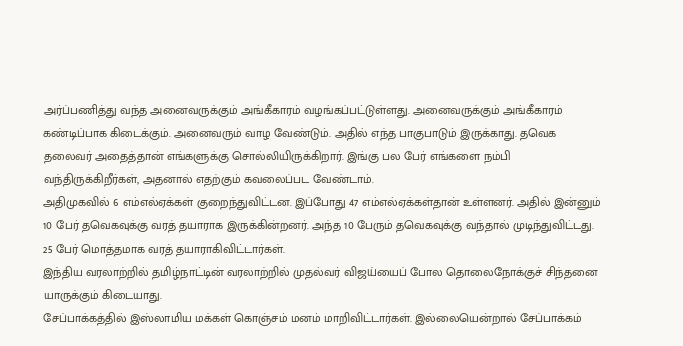அர்ப்பணித்து வந்த அனைவருக்கும் அங்கீகாரம் வழங்கப்பட்டுள்ளது. அனைவருக்கும் அங்கீகாரம் கண்டிப்பாக கிடைக்கும். அனைவரும் வாழ வேண்டும். அதில் எந்த பாகுபாடும் இருக்காது. தவெக தலைவர் அதைத்தான் எங்களுக்கு சொல்லியிருக்கிறார். இங்கு பல பேர் எங்களை நம்பி வந்திருக்கிறீர்கள், அதனால் எதற்கும் கவலைப்பட வேண்டாம்.
அதிமுகவில் 6 எம்எல்ஏக்கள் குறைந்துவிட்டன. இப்போது 47 எம்எல்ஏக்கள்தான் உள்ளனர். அதில் இன்னும் 10 பேர் தவெகவுக்கு வரத் தயாராக இருக்கின்றனர். அந்த 10 பேரும் தவெகவுக்கு வந்தால் முடிந்துவிட்டது. 25 பேர் மொத்தமாக வரத் தயாராகிவிட்டார்கள்.
இந்திய வரலாற்றில் தமிழ்நாட்டின் வரலாற்றில் முதல்வர் விஜய்யைப் போல தொலைநோக்குச் சிந்தனை யாருக்கும் கிடையாது.
சேப்பாக்கத்தில் இஸ்லாமிய மக்கள் கொஞ்சம் மனம் மாறிவிட்டார்கள். இல்லையென்றால் சேப்பாக்கம்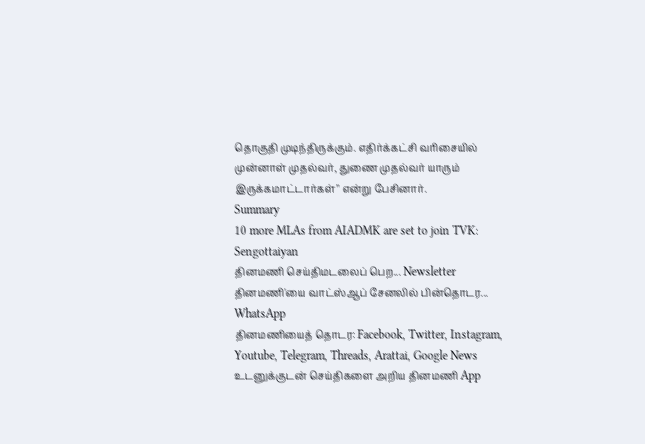தொகுதி முடிந்திருக்கும். எதிர்க்கட்சி வரிசையில் முன்னாள் முதல்வர், துணை முதல்வர் யாரும் இருக்கமாட்டார்கள்" என்று பேசினார்.
Summary
10 more MLAs from AIADMK are set to join TVK: Sengottaiyan
தினமணி செய்திமடலைப் பெற... Newsletter
தினமணி'யை வாட்ஸ்ஆப் சேனலில் பின்தொடர... WhatsApp
தினமணியைத் தொடர: Facebook, Twitter, Instagram, Youtube, Telegram, Threads, Arattai, Google News
உடனுக்குடன் செய்திகளை அறிய தினமணி App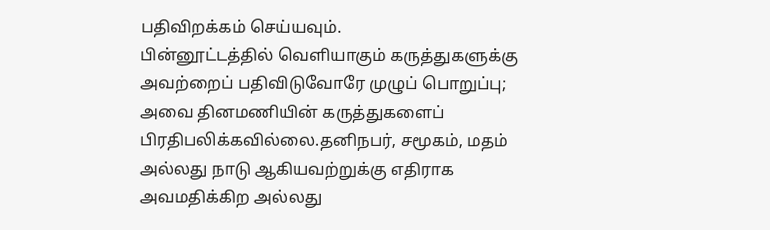பதிவிறக்கம் செய்யவும்.
பின்னூட்டத்தில் வெளியாகும் கருத்துகளுக்கு அவற்றைப் பதிவிடுவோரே முழுப் பொறுப்பு; அவை தினமணியின் கருத்துகளைப் பிரதிபலிக்கவில்லை.தனிநபர், சமூகம், மதம் அல்லது நாடு ஆகியவற்றுக்கு எதிராக அவமதிக்கிற அல்லது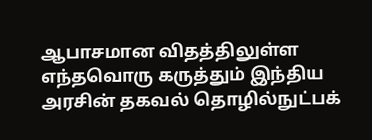ஆபாசமான விதத்திலுள்ள எந்தவொரு கருத்தும் இந்திய அரசின் தகவல் தொழில்நுட்பக்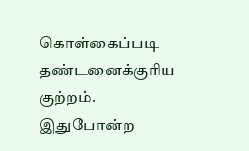கொள்கைப்படி தண்டனைக்குரிய குற்றம். இதுபோன்ற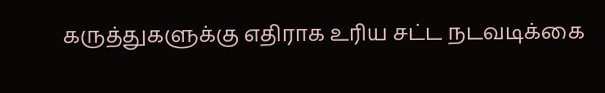கருத்துகளுக்கு எதிராக உரிய சட்ட நடவடிக்கை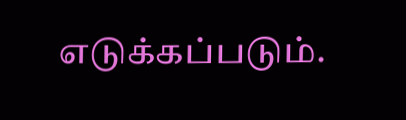எடுக்கப்படும்.